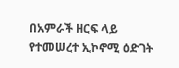በአምራች ዘርፍ ላይ የተመሠረተ ኢኮኖሚ ዕድገት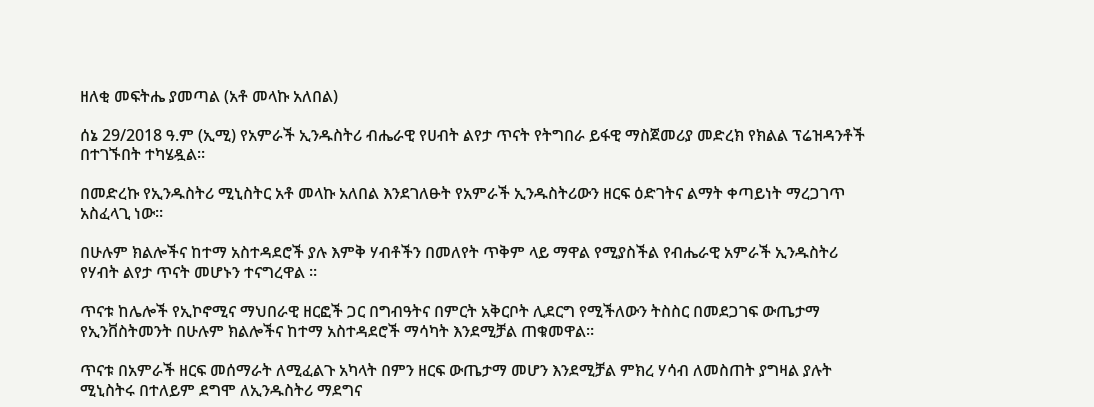ዘለቂ መፍትሔ ያመጣል (አቶ መላኩ አለበል)

ሰኔ 29/2018 ዓ.ም (ኢሚ) የአምራች ኢንዱስትሪ ብሔራዊ የሀብት ልየታ ጥናት የትግበራ ይፋዊ ማስጀመሪያ መድረክ የክልል ፕሬዝዳንቶች በተገኙበት ተካሄዷል።

በመድረኩ የኢንዱስትሪ ሚኒስትር አቶ መላኩ አለበል እንደገለፁት የአምራች ኢንዱስትሪውን ዘርፍ ዕድገትና ልማት ቀጣይነት ማረጋገጥ አስፈላጊ ነው።

በሁሉም ክልሎችና ከተማ አስተዳደሮች ያሉ እምቅ ሃብቶችን በመለየት ጥቅም ላይ ማዋል የሚያስችል የብሔራዊ አምራች ኢንዱስትሪ የሃብት ልየታ ጥናት መሆኑን ተናግረዋል ።

ጥናቱ ከሌሎች የኢኮኖሚና ማህበራዊ ዘርፎች ጋር በግብዓትና በምርት አቅርቦት ሊደርግ የሚችለውን ትስስር በመደጋገፍ ውጤታማ የኢንቨስትመንት በሁሉም ክልሎችና ከተማ አስተዳደሮች ማሳካት እንደሚቻል ጠቁመዋል።

ጥናቱ በአምራች ዘርፍ መሰማራት ለሚፈልጉ አካላት በምን ዘርፍ ውጤታማ መሆን እንደሚቻል ምክረ ሃሳብ ለመስጠት ያግዛል ያሉት ሚኒስትሩ በተለይም ደግሞ ለኢንዱስትሪ ማደግና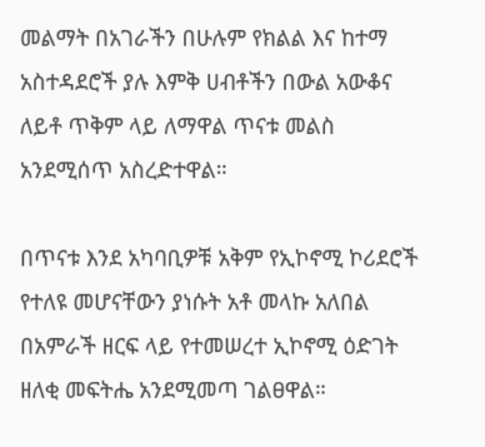መልማት በአገራችን በሁሉም የክልል እና ከተማ አስተዳደሮች ያሉ እምቅ ሀብቶችን በውል አውቆና ለይቶ ጥቅም ላይ ለማዋል ጥናቱ መልስ አንደሚሰጥ አስረድተዋል።

በጥናቱ እንደ አካባቢዎቹ አቅም የኢኮኖሚ ኮሪደሮች የተለዩ መሆናቸውን ያነሱት አቶ መላኩ አለበል በአምራች ዘርፍ ላይ የተመሠረተ ኢኮኖሚ ዕድገት ዘለቂ መፍትሔ አንደሚመጣ ገልፀዋል።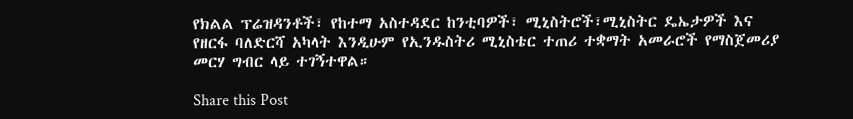የክልል ፕሬዝዳንቶች፣ የከተማ አስተዳደር ከንቲባዎች፣ ሚኒስትሮች፣ሚኒስትር ዴኤታዎች እና የዘርፋ ባለድርሻ አካላት እንዲሁም የኢንዱስትሪ ሚኒስቴር ተጠሪ ተቋማት አመራሮች የማስጀመሪያ መርሃ ግብር ላይ ተገኝተዋል።

Share this Post